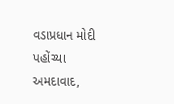વડાપ્રધાન મોદી પહોંચ્યા અમદાવાદ,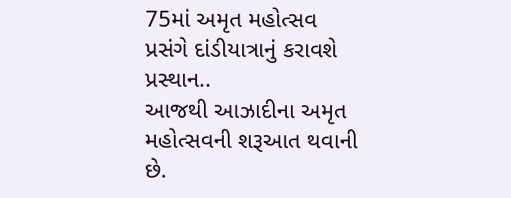75માં અમૃત મહોત્સવ પ્રસંગે દાંડીયાત્રાનું કરાવશે પ્રસ્થાન..
આજથી આઝાદીના અમૃત મહોત્સવની શરૂઆત થવાની છે.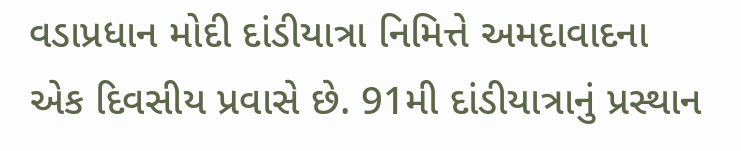વડાપ્રધાન મોદી દાંડીયાત્રા નિમિત્તે અમદાવાદના એક દિવસીય પ્રવાસે છે. 91મી દાંડીયાત્રાનું પ્રસ્થાન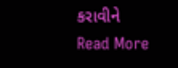કરાવીને
Read More